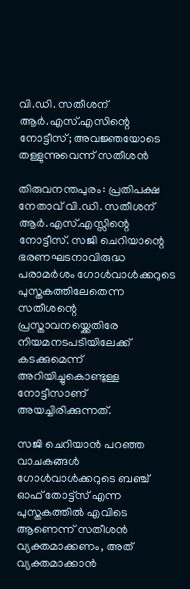വി.ഡി. സതീശന് ആർ.എസ്.എസിന്റെ നോട്ടീസ്; അവജ്ഞയോടെ തള്ളുന്നുവെന്ന് സതീശൻ

തിരുവനന്തപുരം: പ്രതിപക്ഷ നേതാവ് വി.ഡി. സതീശന് ആര്‍.എസ്.എസ്സിന്റെ നോട്ടീസ്‌. സജി ചെറിയാന്റെ ഭരണഘടനാവിരുദ്ധ പരാമര്‍ശം ഗോള്‍വാള്‍ക്കറുടെ പുസ്തകത്തിലേതെന്ന സതീശന്റെ പ്രസ്താവനയ്ക്കെതിരേ നിയമനടപടിയിലേക്ക് കടക്കുമെന്ന് അറിയിച്ചുകൊണ്ടുള്ള നോട്ടീസാണ് അയച്ചിരിക്കുന്നത്.

സജി ചെറിയാന്‍ പറഞ്ഞ വാചകങ്ങള്‍ ഗോള്‍വാള്‍ക്കറുടെ ബഞ്ച് ഓഫ് തോട്ട്സ് എന്ന പുസ്തകത്തില്‍ എവിടെ ആണെന്ന് സതീശന്‍ വ്യക്തമാക്കണം, അത് വ്യക്തമാക്കാന്‍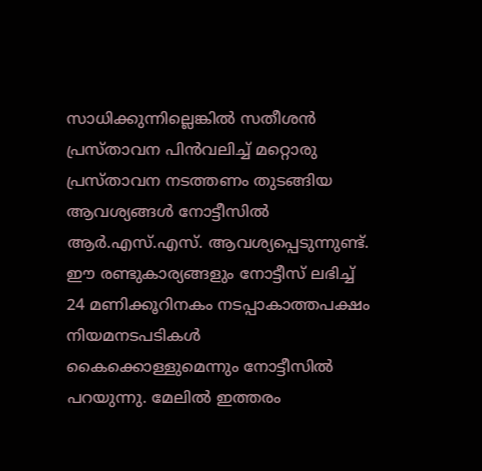സാധിക്കുന്നില്ലെങ്കില്‍ സതീശന്‍ പ്രസ്താവന പിന്‍വലിച്ച് മറ്റൊരു പ്രസ്താവന നടത്തണം തുടങ്ങിയ ആവശ്യങ്ങള്‍ നോട്ടീസില്‍ ആര്‍.എസ്.എസ്. ആവശ്യപ്പെടുന്നുണ്ട്. ഈ രണ്ടുകാര്യങ്ങളും നോട്ടീസ് ലഭിച്ച് 24 മണിക്കൂറിനകം നടപ്പാകാത്തപക്ഷം നിയമനടപടികള്‍ കൈക്കൊള്ളുമെന്നും നോട്ടീസില്‍ പറയുന്നു. മേലില്‍ ഇത്തരം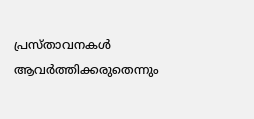പ്രസ്താവനകള്‍ ആവര്‍ത്തിക്കരുതെന്നും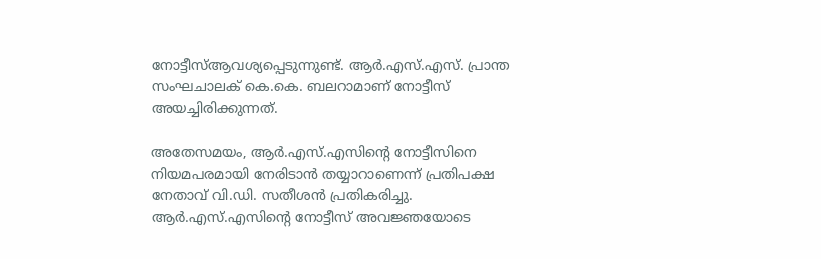നോട്ടീസ്ആവശ്യപ്പെടുന്നുണ്ട്. ആര്‍.എസ്.എസ്. പ്രാന്ത സംഘചാലക് കെ.കെ. ബലറാമാണ് നോട്ടീസ് അയച്ചിരിക്കുന്നത്.

അതേസമയം, ആര്‍.എസ്.എസിന്റെ നോട്ടീസിനെ നിയമപരമായി നേരിടാന്‍ തയ്യാറാണെന്ന് പ്രതിപക്ഷ നേതാവ് വി.ഡി. സതീശന്‍ പ്രതികരിച്ചു. ആര്‍.എസ്.എസിന്റെ നോട്ടീസ് അവജ്ഞയോടെ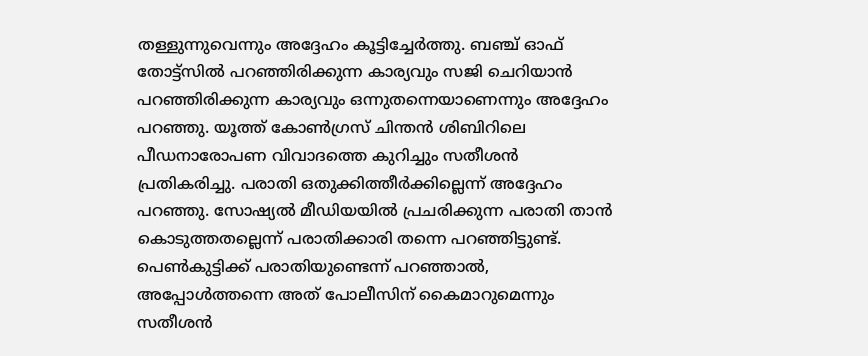തള്ളുന്നുവെന്നും അദ്ദേഹം കൂട്ടിച്ചേര്‍ത്തു. ബഞ്ച് ഓഫ് തോട്ട്സില്‍ പറഞ്ഞിരിക്കുന്ന കാര്യവും സജി ചെറിയാന്‍ പറഞ്ഞിരിക്കുന്ന കാര്യവും ഒന്നുതന്നെയാണെന്നും അദ്ദേഹം പറഞ്ഞു. യൂത്ത് കോണ്‍ഗ്രസ് ചിന്തന്‍ ശിബിറിലെ പീഡനാരോപണ വിവാദത്തെ കുറിച്ചും സതീശന്‍ പ്രതികരിച്ചു. പരാതി ഒതുക്കിത്തീര്‍ക്കില്ലെന്ന് അദ്ദേഹം പറഞ്ഞു. സോഷ്യല്‍ മീഡിയയില്‍ പ്രചരിക്കുന്ന പരാതി താന്‍ കൊടുത്തതല്ലെന്ന് പരാതിക്കാരി തന്നെ പറഞ്ഞിട്ടുണ്ട്. പെണ്‍കുട്ടിക്ക് പരാതിയുണ്ടെന്ന് പറഞ്ഞാല്‍, അപ്പോള്‍ത്തന്നെ അത് പോലീസിന് കൈമാറുമെന്നും സതീശന്‍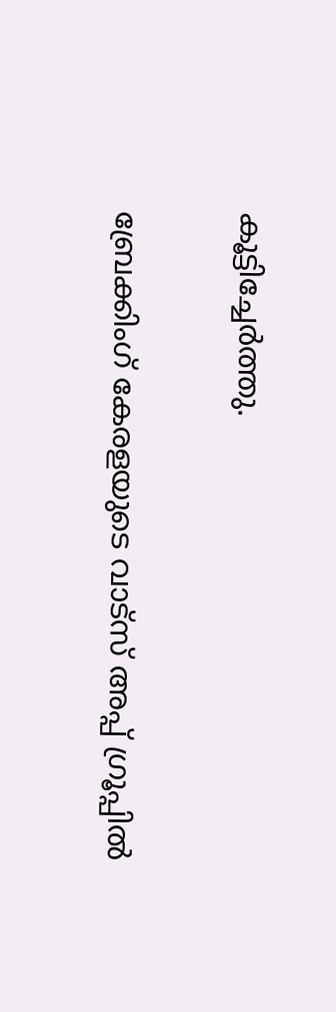കൂട്ടിച്ചേര്‍ത്തു.

ബ്രേക്കിംഗ് കേരളയുടെ വാട്സ് അപ്പ് ഗ്രൂപ്പിൽ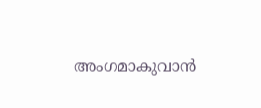അംഗമാകുവാൻ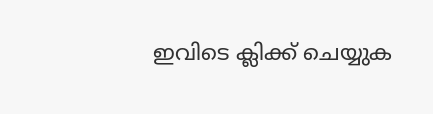ഇവിടെ ക്ലിക്ക് ചെയ്യുക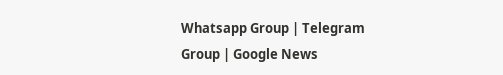Whatsapp Group | Telegram Group | Google News